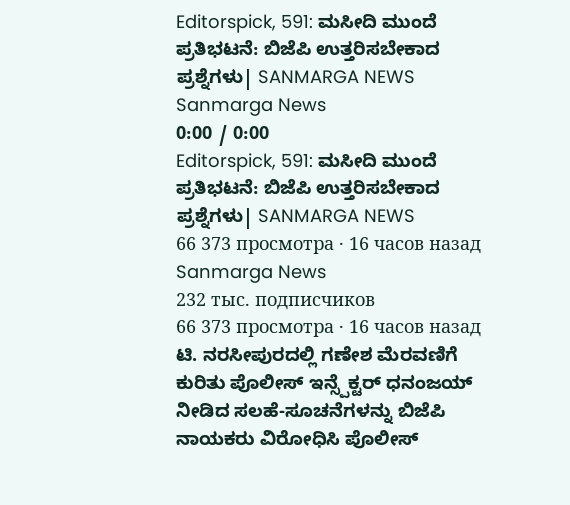Editorspick, 591: ಮಸೀದಿ ಮುಂದೆ ಪ್ರತಿಭಟನೆ: ಬಿಜೆಪಿ ಉತ್ತರಿಸಬೇಕಾದ ಪ್ರಶ್ನೆಗಳು| SANMARGA NEWS
Sanmarga News
0:00 / 0:00
Editorspick, 591: ಮಸೀದಿ ಮುಂದೆ ಪ್ರತಿಭಟನೆ: ಬಿಜೆಪಿ ಉತ್ತರಿಸಬೇಕಾದ ಪ್ರಶ್ನೆಗಳು| SANMARGA NEWS
66 373 просмотра · 16 часов назад
Sanmarga News
232 тыс. подписчиков
66 373 просмотра · 16 часов назад
ಟಿ. ನರಸೀಪುರದಲ್ಲಿ ಗಣೇಶ ಮೆರವಣಿಗೆ ಕುರಿತು ಪೊಲೀಸ್ ಇನ್ಸ್ಪೆಕ್ಟರ್ ಧನಂಜಯ್ ನೀಡಿದ ಸಲಹೆ-ಸೂಚನೆಗಳನ್ನು ಬಿಜೆಪಿ ನಾಯಕರು ವಿರೋಧಿಸಿ ಪೊಲೀಸ್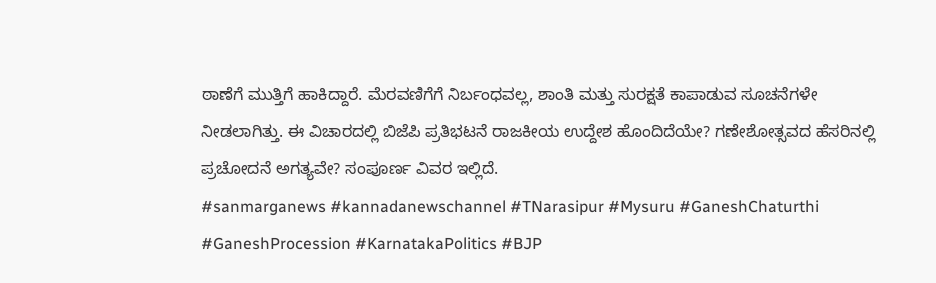ಠಾಣೆಗೆ ಮುತ್ತಿಗೆ ಹಾಕಿದ್ದಾರೆ. ಮೆರವಣಿಗೆಗೆ ನಿರ್ಬಂಧವಲ್ಲ, ಶಾಂತಿ ಮತ್ತು ಸುರಕ್ಷತೆ ಕಾಪಾಡುವ ಸೂಚನೆಗಳೇ ನೀಡಲಾಗಿತ್ತು. ಈ ವಿಚಾರದಲ್ಲಿ ಬಿಜೆಪಿ ಪ್ರತಿಭಟನೆ ರಾಜಕೀಯ ಉದ್ದೇಶ ಹೊಂದಿದೆಯೇ? ಗಣೇಶೋತ್ಸವದ ಹೆಸರಿನಲ್ಲಿ ಪ್ರಚೋದನೆ ಅಗತ್ಯವೇ? ಸಂಪೂರ್ಣ ವಿವರ ಇಲ್ಲಿದೆ.
#sanmarganews #kannadanewschannel #TNarasipur #Mysuru #GaneshChaturthi #GaneshProcession #KarnatakaPolitics #BJP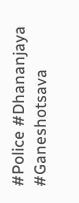#Police #Dhananjaya #Ganeshotsava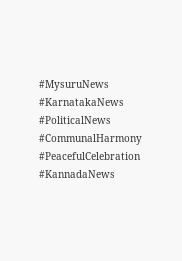#MysuruNews #KarnatakaNews #PoliticalNews #CommunalHarmony #PeacefulCelebration #KannadaNews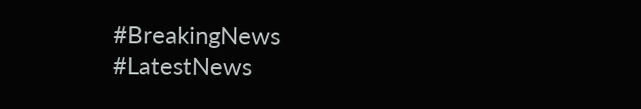#BreakingNews #LatestNews